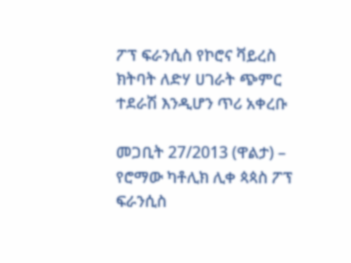ፖፕ ፍራንሲስ የኮሮና ቫይረስ ክትባት ለድሃ ሀገራት ጭምር ተደራሽ እንዲሆን ጥሪ አቀረቡ

መጋቢት 27/2013 (ዋልታ) – የሮማው ካቶሊክ ሊቀ ጳጳስ ፖፕ ፍራንሲስ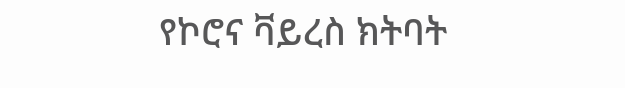የኮሮና ቫይረስ ክትባት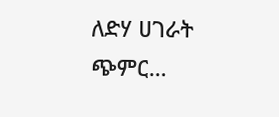ለድሃ ሀገራት ጭምር…